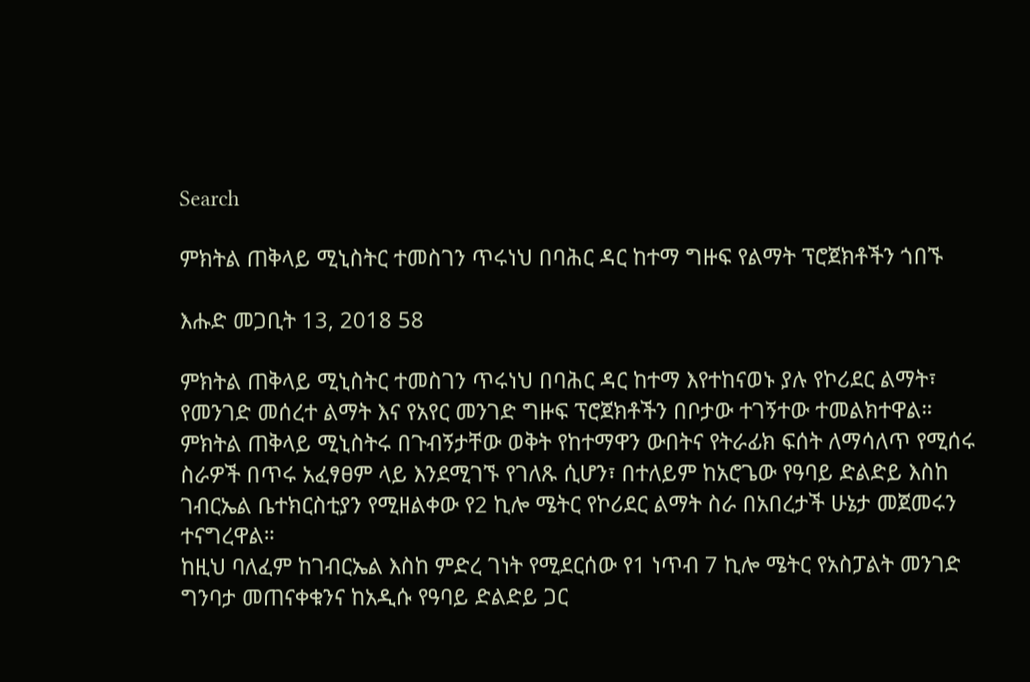Search

ምክትል ጠቅላይ ሚኒስትር ተመስገን ጥሩነህ በባሕር ዳር ከተማ ግዙፍ የልማት ፕሮጀክቶችን ጎበኙ

እሑድ መጋቢት 13, 2018 58

ምክትል ጠቅላይ ሚኒስትር ተመስገን ጥሩነህ በባሕር ዳር ከተማ እየተከናወኑ ያሉ የኮሪደር ልማት፣ የመንገድ መሰረተ ልማት እና የአየር መንገድ ግዙፍ ፕሮጀክቶችን በቦታው ተገኝተው ተመልክተዋል።
ምክትል ጠቅላይ ሚኒስትሩ በጉብኝታቸው ወቅት የከተማዋን ውበትና የትራፊክ ፍሰት ለማሳለጥ የሚሰሩ ስራዎች በጥሩ አፈፃፀም ላይ እንደሚገኙ የገለጹ ሲሆን፣ በተለይም ከአሮጌው የዓባይ ድልድይ እስከ ገብርኤል ቤተክርስቲያን የሚዘልቀው የ2 ኪሎ ሜትር የኮሪደር ልማት ስራ በአበረታች ሁኔታ መጀመሩን ተናግረዋል።
ከዚህ ባለፈም ከገብርኤል እስከ ምድረ ገነት የሚደርሰው የ1 ነጥብ 7 ኪሎ ሜትር የአስፓልት መንገድ ግንባታ መጠናቀቁንና ከአዲሱ የዓባይ ድልድይ ጋር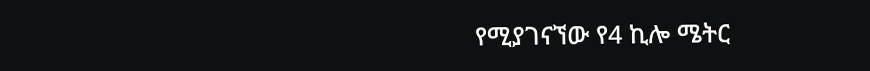የሚያገናኘው የ4 ኪሎ ሜትር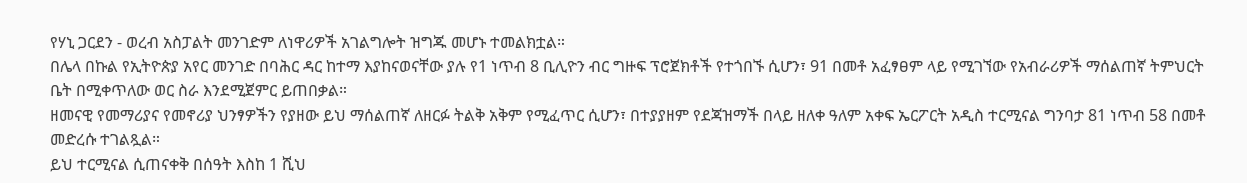የሃኒ ጋርደን - ወረብ አስፓልት መንገድም ለነዋሪዎች አገልግሎት ዝግጁ መሆኑ ተመልክቷል።
በሌላ በኩል የኢትዮጵያ አየር መንገድ በባሕር ዳር ከተማ እያከናወናቸው ያሉ የ1 ነጥብ 8 ቢሊዮን ብር ግዙፍ ፕሮጀክቶች የተጎበኙ ሲሆን፣ 91 በመቶ አፈፃፀም ላይ የሚገኘው የአብራሪዎች ማሰልጠኛ ትምህርት ቤት በሚቀጥለው ወር ስራ እንደሚጀምር ይጠበቃል።
ዘመናዊ የመማሪያና የመኖሪያ ህንፃዎችን የያዘው ይህ ማሰልጠኛ ለዘርፉ ትልቅ አቅም የሚፈጥር ሲሆን፣ በተያያዘም የደጃዝማች በላይ ዘለቀ ዓለም አቀፍ ኤርፖርት አዲስ ተርሚናል ግንባታ 81 ነጥብ 58 በመቶ መድረሱ ተገልጿል።
ይህ ተርሚናል ሲጠናቀቅ በሰዓት እስከ 1 ሺህ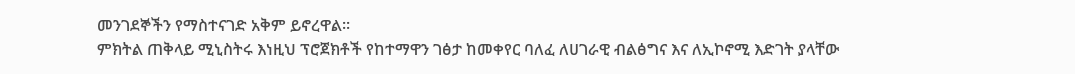መንገደኞችን የማስተናገድ አቅም ይኖረዋል፡፡
ምክትል ጠቅላይ ሚኒስትሩ እነዚህ ፕሮጀክቶች የከተማዋን ገፅታ ከመቀየር ባለፈ ለሀገራዊ ብልፅግና እና ለኢኮኖሚ እድገት ያላቸው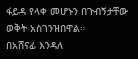ፋይዳ የላቀ መሆኑን በጉብኝታቸው ወቅት አስገንዝበዋል።
በአሸናፊ እንዳለ